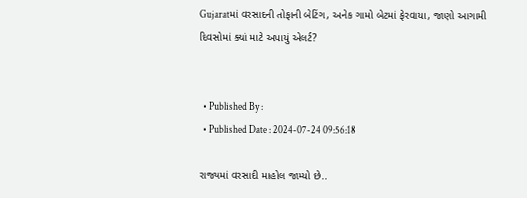Gujaratમાં વરસાદની તોફાની બેટિંગ, અનેક ગામો બેટમાં ફેરવાયા, જાણો આગામી દિવસોમાં ક્યાં માટે અપાયું એલર્ટ?


  • Published By :
  • Published Date : 2024-07-24 09:56:18

રાજ્યમાં વરસાદી માહોલ જામ્યો છે..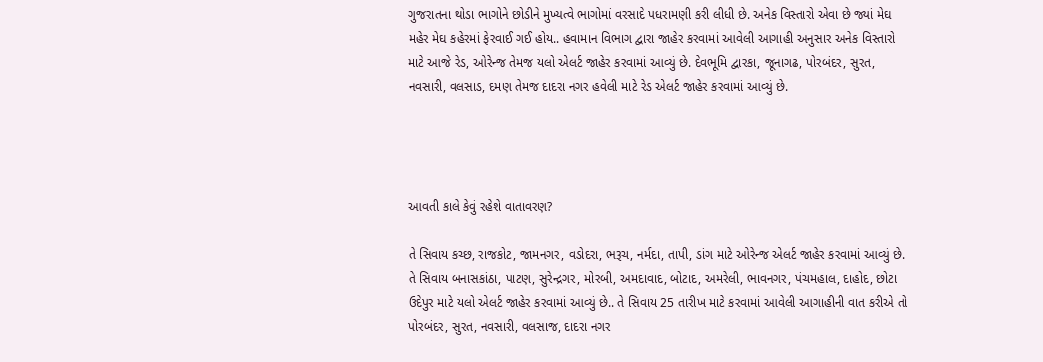ગુજરાતના થોડા ભાગોને છોડીને મુખ્યત્વે ભાગોમાં વરસાદે પધરામણી કરી લીધી છે. અનેક વિસ્તારો એવા છે જ્યાં મેઘ મહેર મેઘ કહેરમાં ફેરવાઈ ગઈ હોય.. હવામાન વિભાગ દ્વારા જાહેર કરવામાં આવેલી આગાહી અનુસાર અનેક વિસ્તારો માટે આજે રેડ, ઓરેન્જ તેમજ યલો એલર્ટ જાહેર કરવામાં આવ્યું છે. દેવભૂમિ દ્વારકા, જૂનાગઢ, પોરબંદર, સુરત, નવસારી, વલસાડ, દમણ તેમજ દાદરા નગર હવેલી માટે રેડ એલર્ટ જાહેર કરવામાં આવ્યું છે.




આવતી કાલે કેવું રહેશે વાતાવરણ?

તે સિવાય કચ્છ, રાજકોટ, જામનગર, વડોદરા, ભરૂચ, નર્મદા, તાપી, ડાંગ માટે ઓરેન્જ એલર્ટ જાહેર કરવામાં આવ્યું છે. તે સિવાય બનાસકાંઠા, પાટણ, સુરેન્દ્રગર, મોરબી, અમદાવાદ, બોટાદ, અમરેલી, ભાવનગર, પંચમહાલ, દાહોદ, છોટા ઉદેપુર માટે યલો એલર્ટ જાહેર કરવામાં આવ્યું છે.. તે સિવાય 25 તારીખ માટે કરવામાં આવેલી આગાહીની વાત કરીએ તો પોરબંદર, સુરત, નવસારી, વલસાજ, દાદરા નગર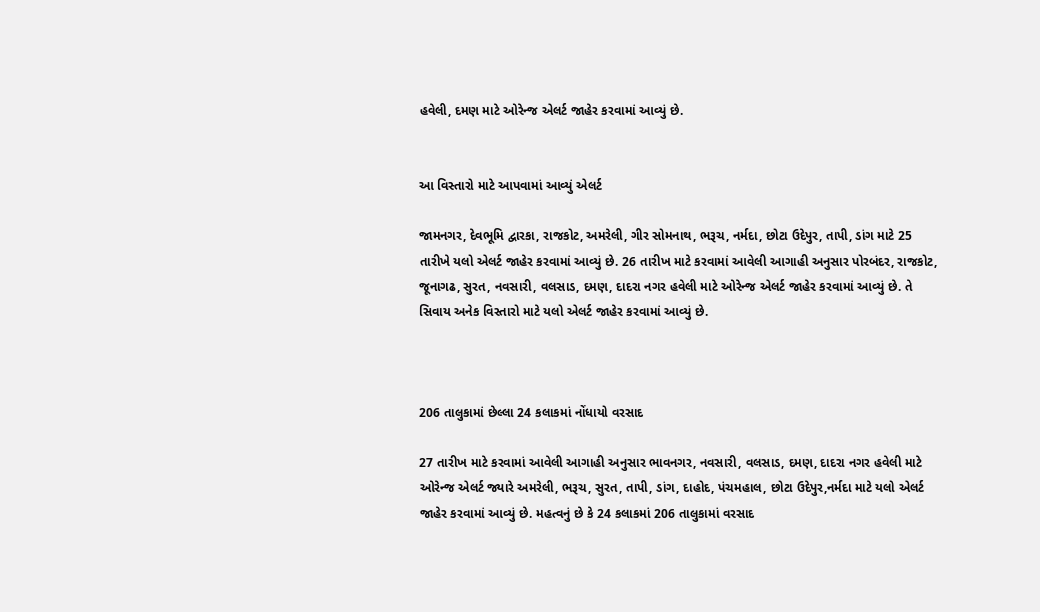હવેલી, દમણ માટે ઓરેન્જ એલર્ટ જાહેર કરવામાં આવ્યું છે.


આ વિસ્તારો માટે આપવામાં આવ્યું એલર્ટ

જામનગર, દેવભૂમિ દ્વારકા, રાજકોટ, અમરેલી, ગીર સોમનાથ, ભરૂચ, નર્મદા, છોટા ઉદેપુર, તાપી, ડાંગ માટે 25 તારીખે યલો એલર્ટ જાહેર કરવામાં આવ્યું છે. 26 તારીખ માટે કરવામાં આવેલી આગાહી અનુસાર પોરબંદર, રાજકોટ, જૂનાગઢ, સુરત, નવસારી, વલસાડ, દમણ, દાદરા નગર હવેલી માટે ઓરેન્જ એલર્ટ જાહેર કરવામાં આવ્યું છે. તે સિવાય અનેક વિસ્તારો માટે યલો એલર્ટ જાહેર કરવામાં આવ્યું છે.



206 તાલુકામાં છેલ્લા 24 કલાકમાં નોંધાયો વરસાદ

27 તારીખ માટે કરવામાં આવેલી આગાહી અનુસાર ભાવનગર, નવસારી, વલસાડ, દમણ, દાદરા નગર હવેલી માટે ઓરેન્જ એલર્ટ જ્યારે અમરેલી, ભરૂચ, સુરત, તાપી, ડાંગ, દાહોદ, પંચમહાલ, છોટા ઉદેપુર,નર્મદા માટે યલો એલર્ટ જાહેર કરવામાં આવ્યું છે. મહત્વનું છે કે 24 કલાકમાં 206 તાલુકામાં વરસાદ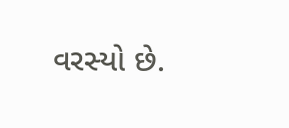વરસ્યો છે.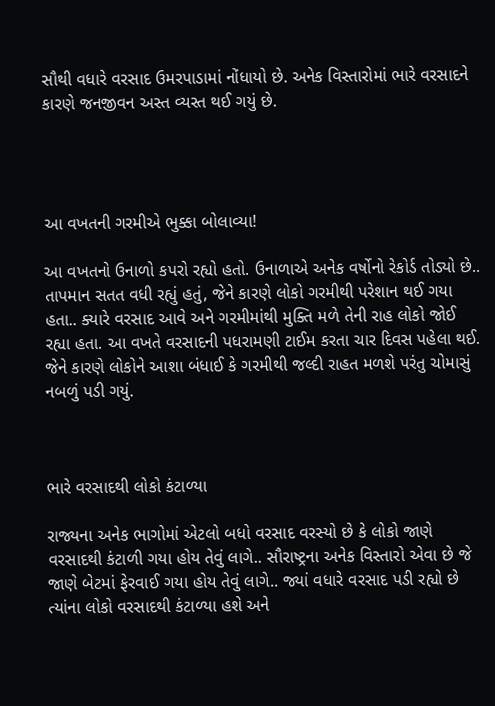સૌથી વધારે વરસાદ ઉમરપાડામાં નોંધાયો છે. અનેક વિસ્તારોમાં ભારે વરસાદને કારણે જનજીવન અસ્ત વ્યસ્ત થઈ ગયું છે.




આ વખતની ગરમીએ ભુક્કા બોલાવ્યા!

આ વખતનો ઉનાળો કપરો રહ્યો હતો. ઉનાળાએ અનેક વર્ષોનો રેકોર્ડ તોડ્યો છે.. તાપમાન સતત વધી રહ્યું હતું, જેને કારણે લોકો ગરમીથી પરેશાન થઈ ગયા હતા.. ક્યારે વરસાદ આવે અને ગરમીમાંથી મુક્તિ મળે તેની રાહ લોકો જોઈ રહ્યા હતા. આ વખતે વરસાદની પધરામણી ટાઈમ કરતા ચાર દિવસ પહેલા થઈ. જેને કારણે લોકોને આશા બંધાઈ કે ગરમીથી જલ્દી રાહત મળશે પરંતુ ચોમાસું નબળું પડી ગયું.



ભારે વરસાદથી લોકો કંટાળ્યા

રાજ્યના અનેક ભાગોમાં એટલો બધો વરસાદ વરસ્યો છે કે લોકો જાણે વરસાદથી કંટાળી ગયા હોય તેવું લાગે.. સૌરાષ્ટ્રના અનેક વિસ્તારો એવા છે જે જાણે બેટમાં ફેરવાઈ ગયા હોય તેવું લાગે.. જ્યાં વધારે વરસાદ પડી રહ્યો છે ત્યાંના લોકો વરસાદથી કંટાળ્યા હશે અને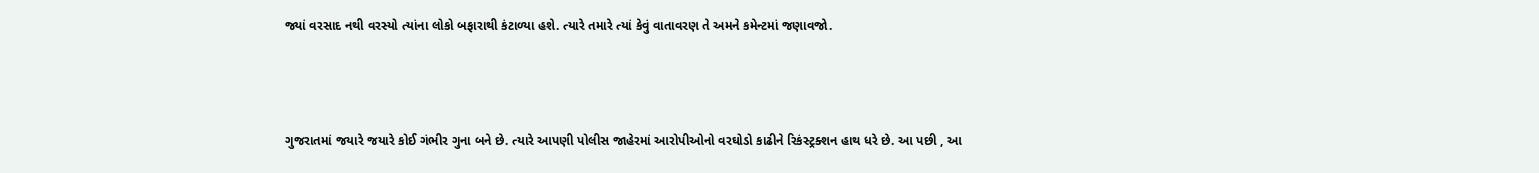જ્યાં વરસાદ નથી વરસ્યો ત્યાંના લોકો બફારાથી કંટાળ્યા હશે. ત્યારે તમારે ત્યાં કેવું વાતાવરણ તે અમને કમેન્ટમાં જણાવજો.



ગુજરાતમાં જયારે જયારે કોઈ ગંભીર ગુના બને છે. ત્યારે આપણી પોલીસ જાહેરમાં આરોપીઓનો વરઘોડો કાઢીને રિકંસ્ટ્રક્શન હાથ ધરે છે. આ પછી , આ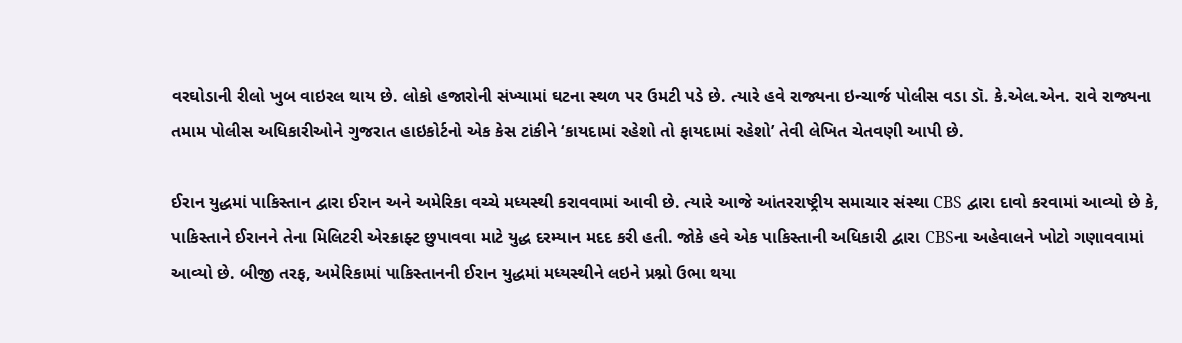વરઘોડાની રીલો ખુબ વાઇરલ થાય છે. લોકો હજારોની સંખ્યામાં ઘટના સ્થળ પર ઉમટી પડે છે. ત્યારે હવે રાજ્યના ઇન્ચાર્જ પોલીસ વડા ડૉ. કે.એલ.એન. રાવે રાજ્યના તમામ પોલીસ અધિકારીઓને ગુજરાત હાઇકોર્ટનો એક કેસ ટાંકીને ‘કાયદામાં રહેશો તો ફાયદામાં રહેશો’ તેવી લેખિત ચેતવણી આપી છે.

ઈરાન યુદ્ધમાં પાકિસ્તાન દ્વારા ઈરાન અને અમેરિકા વચ્ચે મધ્યસ્થી કરાવવામાં આવી છે. ત્યારે આજે આંતરરાષ્ટ્રીય સમાચાર સંસ્થા CBS દ્વારા દાવો કરવામાં આવ્યો છે કે, પાકિસ્તાને ઈરાનને તેના મિલિટરી એરક્રાફ્ટ છુપાવવા માટે યુદ્ધ દરમ્યાન મદદ કરી હતી. જોકે હવે એક પાકિસ્તાની અધિકારી દ્વારા CBSના અહેવાલને ખોટો ગણાવવામાં આવ્યો છે. બીજી તરફ, અમેરિકામાં પાકિસ્તાનની ઈરાન યુદ્ધમાં મધ્યસ્થીને લઇને પ્રશ્નો ઉભા થયા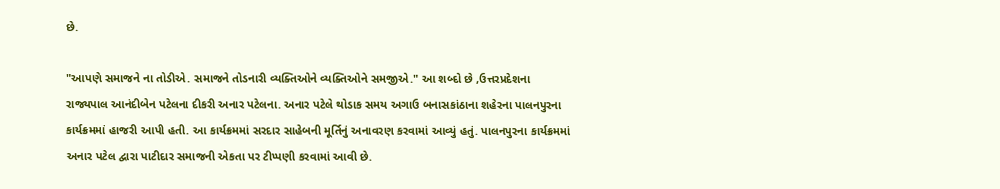છે.

"આપણે સમાજને ના તોડીએ. સમાજને તોડનારી વ્યક્તિઓને વ્યક્તિઓને સમજીએ." આ શબ્દો છે ,ઉત્તરપ્રદેશના રાજ્યપાલ આનંદીબેન પટેલના દીકરી અનાર પટેલના. અનાર પટેલે થોડાક સમય અગાઉ બનાસકાંઠાના શહેરના પાલનપુરના કાર્યક્રમમાં હાજરી આપી હતી. આ કાર્યક્રમમાં સરદાર સાહેબની મૂર્તિનું અનાવરણ કરવામાં આવ્યું હતું. પાલનપુરના કાર્યક્રમમાં અનાર પટેલ દ્વારા પાટીદાર સમાજની એકતા પર ટીપ્પણી કરવામાં આવી છે.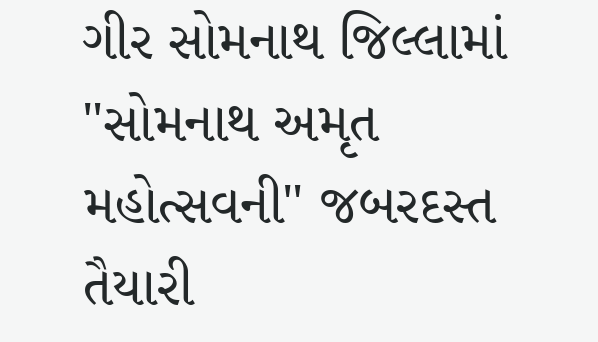ગીર સોમનાથ જિલ્લામાં "સોમનાથ અમૃત મહોત્સવની" જબરદસ્ત તૈયારી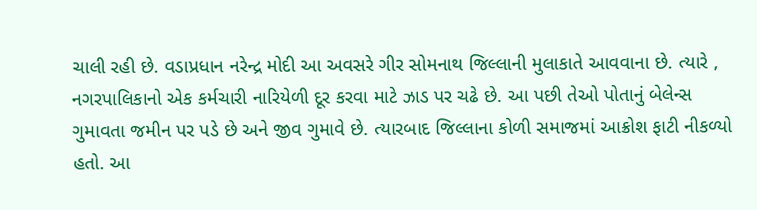ચાલી રહી છે. વડાપ્રધાન નરેન્દ્ર મોદી આ અવસરે ગીર સોમનાથ જિલ્લાની મુલાકાતે આવવાના છે. ત્યારે , નગરપાલિકાનો એક કર્મચારી નારિયેળી દૂર કરવા માટે ઝાડ પર ચઢે છે. આ પછી તેઓ પોતાનું બેલેન્સ ગુમાવતા જમીન પર પડે છે અને જીવ ગુમાવે છે. ત્યારબાદ જિલ્લાના કોળી સમાજમાં આક્રોશ ફાટી નીકળ્યો હતો. આ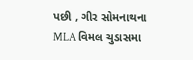પછી , ગીર સોમનાથના MLA વિમલ ચુડાસમા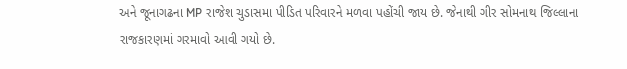અને જૂનાગઢના MP રાજેશ ચુડાસમા પીડિત પરિવારને મળવા પહોંચી જાય છે. જેનાથી ગીર સોમનાથ જિલ્લાના રાજકારણમાં ગરમાવો આવી ગયો છે.